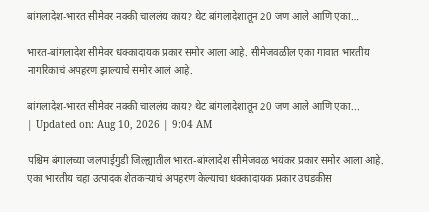बांगलादेश-भारत सीमेवर नक्की चाललंय काय? थेट बांगलादेशातून 20 जण आले आणि एका…

भारत-बांगलादेश सीमेवर धक्कादायक प्रकार समोर आला आहे. सीमेजवळील एका गावात भारतीय नागरिकाचं अपहरण झाल्याचे समोर आलं आहे.

बांगलादेश-भारत सीमेवर नक्की चाललंय काय? थेट बांगलादेशातून 20 जण आले आणि एका...
| Updated on: Aug 10, 2026 | 9:04 AM

पश्चिम बंगालच्या जलपाईगुडी जिल्ह्यातील भारत-बांग्लादेश सीमेजवळ भयंकर प्रकार समोर आला आहे. एका भारतीय चहा उत्पादक शेतकऱ्याचं अपहरण केल्याचा धक्कादायक प्रकार उघडकीस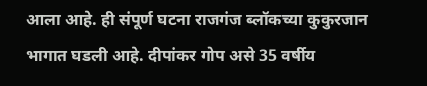आला आहे. ही संपूर्ण घटना राजगंज ब्लॉकच्या कुकुरजान भागात घडली आहे. दीपांकर गोप असे 35 वर्षीय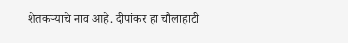शेतकऱ्याचे नाव आहे. दीपांकर हा चौलाहाटी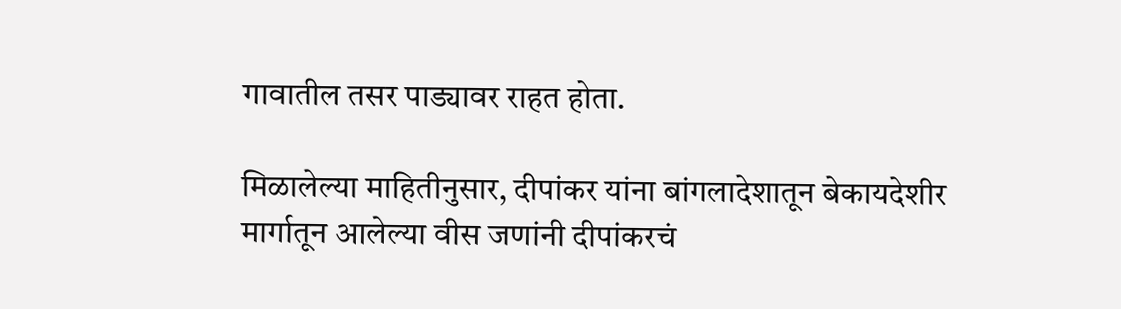गावातील तसर पाड्यावर राहत होता.

मिळालेल्या माहितीनुसार, दीपांकर यांना बांगलादेशातून बेकायदेशीर मार्गातून आलेल्या वीस जणांनी दीपांकरचं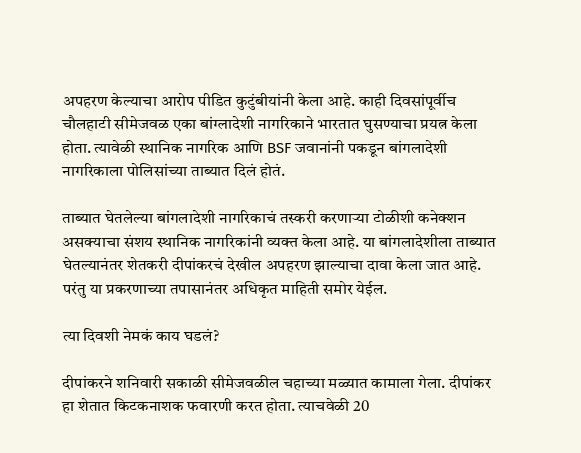अपहरण केल्याचा आरोप पीडित कुटुंबीयांनी केला आहे. काही दिवसांपूर्वीच चौलहाटी सीमेजवळ एका बांग्लादेशी नागरिकाने भारतात घुसण्याचा प्रयत्न केला होता. त्यावेळी स्थानिक नागरिक आणि BSF जवानांनी पकडून बांगलादेशी नागरिकाला पोलिसांच्या ताब्यात दिलं होतं.

ताब्यात घेतलेल्या बांगलादेशी नागरिकाचं तस्करी करणाऱ्या टोळीशी कनेक्शन असक्याचा संशय स्थानिक नागरिकांनी व्यक्त केला आहे. या बांगलादेशीला ताब्यात घेतल्यानंतर शेतकरी दीपांकरचं देखील अपहरण झाल्याचा दावा केला जात आहे. परंतु या प्रकरणाच्या तपासानंतर अधिकृत माहिती समोर येईल.

त्या दिवशी नेमकं काय घडलं?

दीपांकरने शनिवारी सकाळी सीमेजवळील चहाच्या मळ्यात कामाला गेला. दीपांकर हा शेतात किटकनाशक फवारणी करत होता. त्याचवेळी 20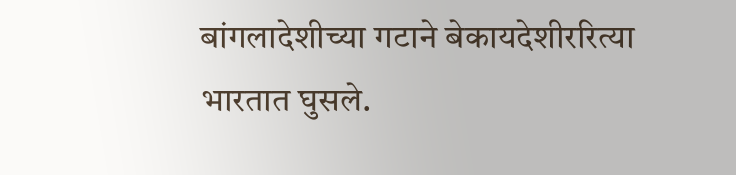बांगलादेशीच्या गटाने बेकायदेशीररित्या भारतात घुसले.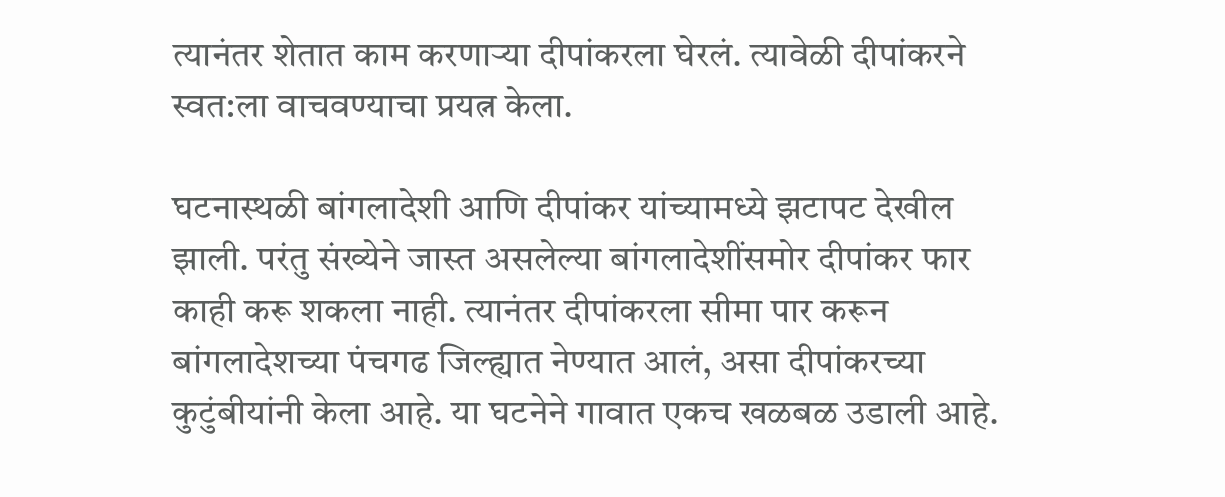त्यानंतर शेतात काम करणाऱ्या दीपांकरला घेरलं. त्यावेळी दीपांकरने स्वत:ला वाचवण्याचा प्रयत्न केला.

घटनास्थळी बांगलादेशी आणि दीपांकर यांच्यामध्ये झटापट देखील झाली. परंतु संख्येने जास्त असलेल्या बांगलादेशींसमोर दीपांकर फार काही करू शकला नाही. त्यानंतर दीपांकरला सीमा पार करून बांगलादेशच्या पंचगढ जिल्ह्यात नेण्यात आलं, असा दीपांकरच्या कुटुंबीयांनी केला आहे. या घटनेने गावात एकच खळबळ उडाली आहे.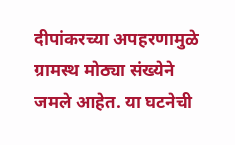दीपांकरच्या अपहरणामुळे ग्रामस्थ मोठ्या संख्येने जमले आहेत. या घटनेची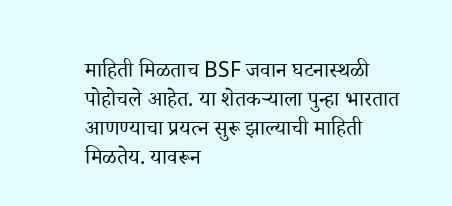माहिती मिळताच BSF जवान घटनास्थळी पोहोचले आहेत. या शेतकऱ्याला पुन्हा भारतात आणण्याचा प्रयत्न सुरू झाल्याची माहिती मिळतेय. यावरून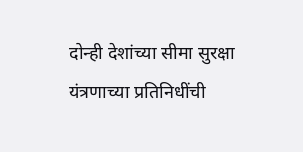दोन्ही देशांच्या सीमा सुरक्षा यंत्रणाच्या प्रतिनिधींची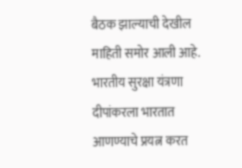बैठक झाल्याची देखील माहिती समोर आली आहे. भारतीय सुरक्षा यंत्रणा दीपांकरला भारतात आणण्याचे प्रयत्न करत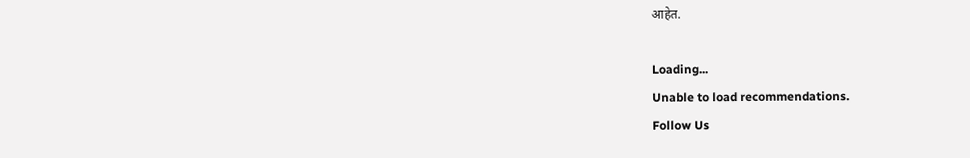आहेत.

Loading...
Unable to load recommendations.
Follow Us